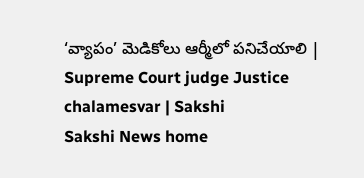‘వ్యాపం’ మెడికోలు ఆర్మీలో పనిచేయాలి | Supreme Court judge Justice chalamesvar | Sakshi
Sakshi News home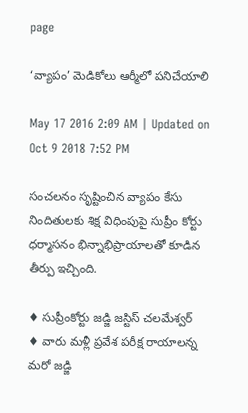page

‘వ్యాపం’ మెడికోలు ఆర్మీలో పనిచేయాలి

May 17 2016 2:09 AM | Updated on Oct 9 2018 7:52 PM

సంచలనం సృష్టించిన వ్యాపం కేసు నిందితులకు శిక్ష విధింపుపై సుప్రీం కోర్టు ధర్మాసనం భిన్నాభిప్రాయాలతో కూడిన తీర్పు ఇచ్చింది.

♦ సుప్రీంకోర్టు జడ్జి జస్టిస్ చలమేశ్వర్
♦ వారు మళ్లీ ప్రవేశ పరీక్ష రాయాలన్న మరో జడ్జి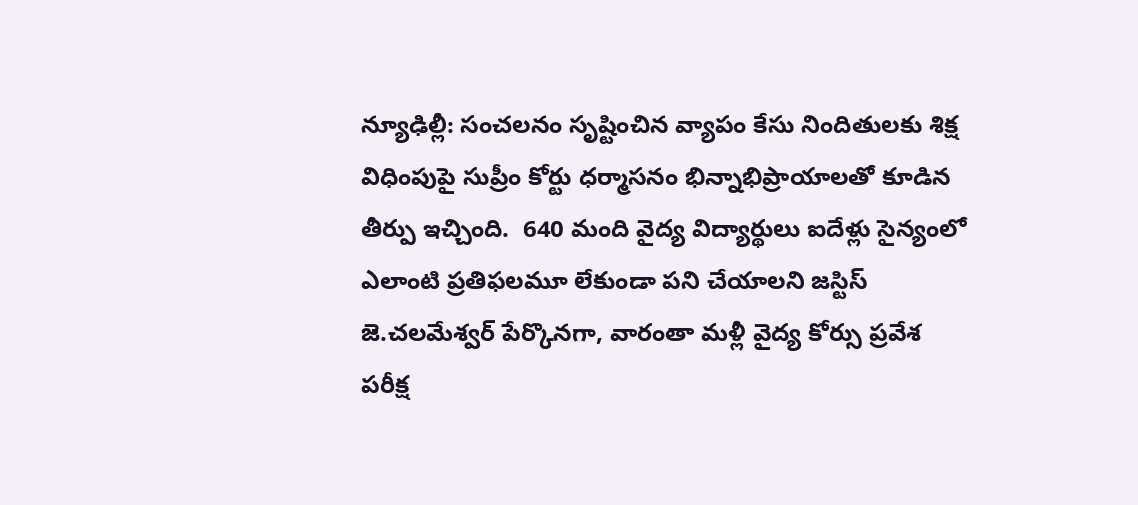న్యూఢిల్లీ: సంచలనం సృష్టించిన వ్యాపం కేసు నిందితులకు శిక్ష విధింపుపై సుప్రీం కోర్టు ధర్మాసనం భిన్నాభిప్రాయాలతో కూడిన తీర్పు ఇచ్చింది.  640 మంది వైద్య విద్యార్థులు ఐదేళ్లు సైన్యంలో ఎలాంటి ప్రతిఫలమూ లేకుండా పని చేయాలని జస్టిస్ జె.చలమేశ్వర్ పేర్కొనగా, వారంతా మళ్లీ వైద్య కోర్సు ప్రవేశ పరీక్ష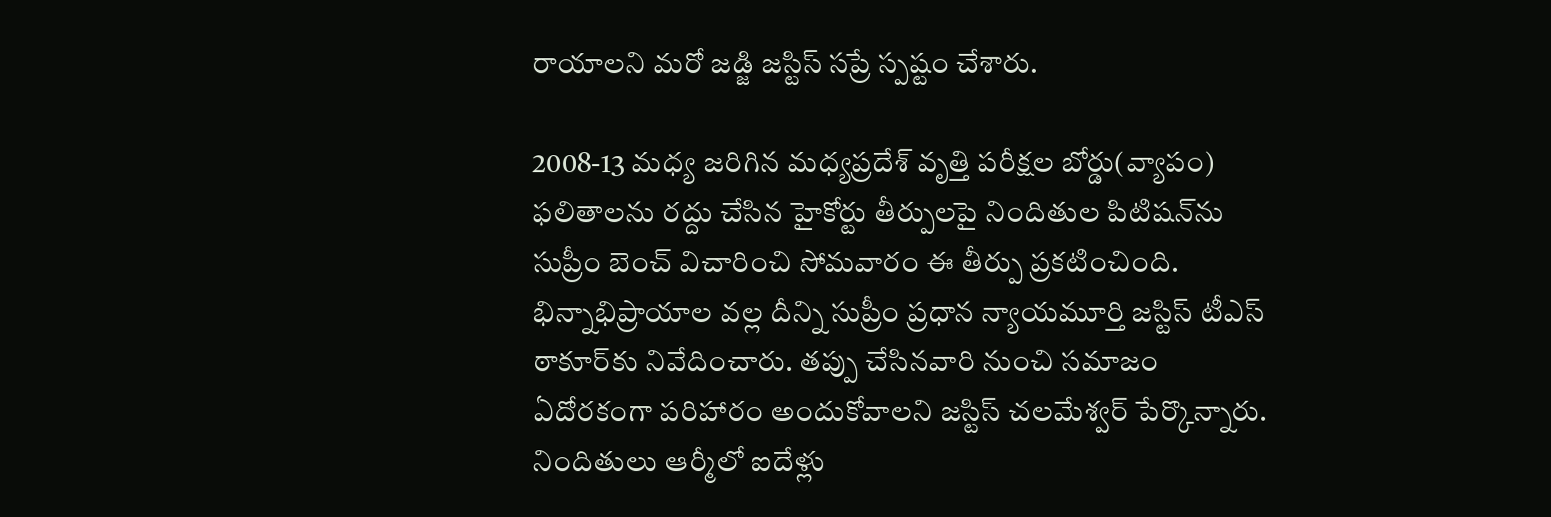రాయాలని మరో జడ్జి జస్టిస్ సప్రే స్పష్టం చేశారు.

2008-13 మధ్య జరిగిన మధ్యప్రదేశ్ వృత్తి పరీక్షల బోర్డు(వ్యాపం) ఫలితాలను రద్దు చేసిన హైకోర్టు తీర్పులపై నిందితుల పిటిషన్‌ను సుప్రీం బెంచ్ విచారించి సోమవారం ఈ తీర్పు ప్రకటించింది. భిన్నాభిప్రాయాల వల్ల దీన్ని సుప్రీం ప్రధాన న్యాయమూర్తి జస్టిస్ టీఎస్ ఠాకూర్‌కు నివేదించారు. తప్పు చేసినవారి నుంచి సమాజం ఏదోరకంగా పరిహారం అందుకోవాలని జస్టిస్ చలమేశ్వర్ పేర్కొన్నారు. నిందితులు ఆర్మీలో ఐదేళ్లు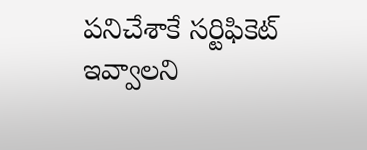పనిచేశాకే సర్టిఫికెట్ ఇవ్వాలని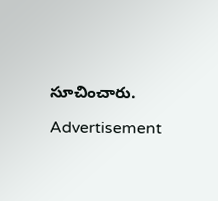సూచించారు.

Advertisement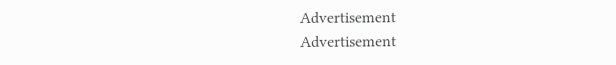Advertisement
Advertisement